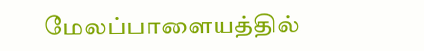மேலப்பாளையத்தில்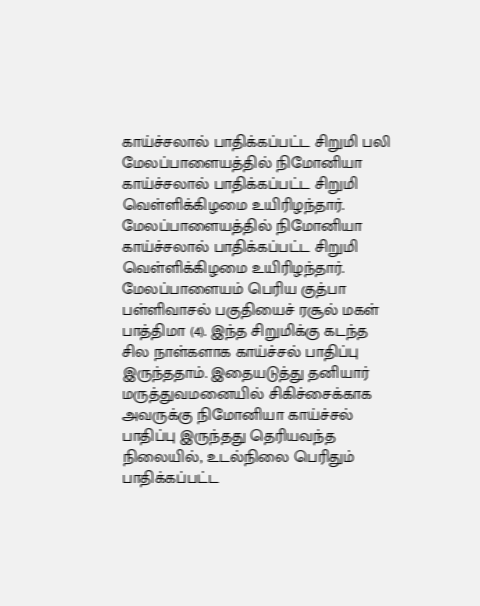காய்ச்சலால் பாதிக்கப்பட்ட சிறுமி பலி
மேலப்பாளையத்தில் நிமோனியா காய்ச்சலால் பாதிக்கப்பட்ட சிறுமி வெள்ளிக்கிழமை உயிரிழந்தார்.
மேலப்பாளையத்தில் நிமோனியா காய்ச்சலால் பாதிக்கப்பட்ட சிறுமி வெள்ளிக்கிழமை உயிரிழந்தார்.
மேலப்பாளையம் பெரிய குத்பா பள்ளிவாசல் பகுதியைச் ரசூல் மகள் பாத்திமா (4). இந்த சிறுமிக்கு கடந்த சில நாள்களாக காய்ச்சல் பாதிப்பு இருந்ததாம். இதையடுத்து தனியார் மருத்துவமனையில் சிகிச்சைக்காக அவருக்கு நிமோனியா காய்ச்சல் பாதிப்பு இருந்தது தெரியவந்த நிலையில், உடல்நிலை பெரிதும் பாதிக்கப்பட்ட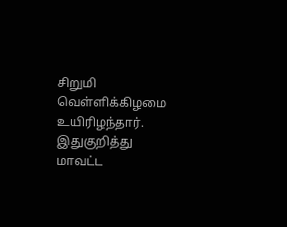சிறுமி வெள்ளிக்கிழமை உயிரிழந்தார்.
இதுகுறித்து மாவட்ட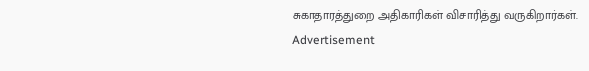சுகாதாரத்துறை அதிகாரிகள் விசாரித்து வருகிறார்கள்.
Advertisement